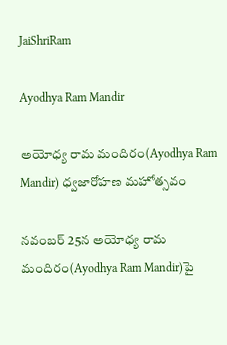JaiShriRam

Ayodhya Ram Mandir

అయోధ్య రామ మందిరం(Ayodhya Ram Mandir) ధ్వజారోహణ మహోత్సవం

నవంబర్ 25న అయోధ్య రామ మందిరం(Ayodhya Ram Mandir)పై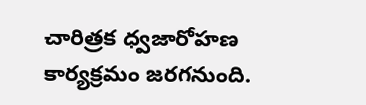చారిత్రక ధ్వజారోహణ కార్యక్రమం జరగనుంది.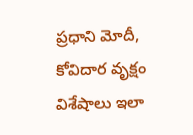ప్రధాని మోదీ, కోవిదార వృక్షం విశేషాలు ఇలా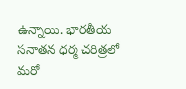ఉన్నాయి. భారతీయ సనాతన ధర్మ చరిత్రలో మరో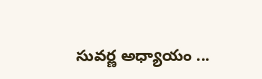సువర్ణ అధ్యాయం ...